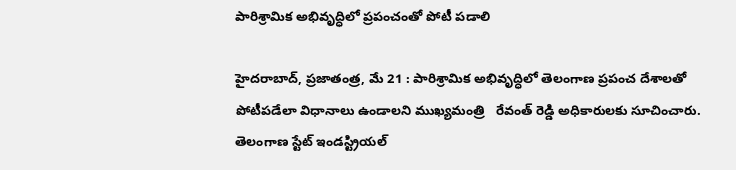పారిశ్రామిక అభివృద్ధిలో ప్రపంచంతో పోటీ పడాలి

హైదరాబాద్‌, ప్రజాతంత్ర, మే 21 : పారిశ్రామిక అభివృద్ధిలో తెలంగాణ ప్రపంచ దేశాలతో పోటీపడేలా విధానాలు ఉండాలని ముఖ్యమంత్రి   రేవంత్‌ రెడ్డి అధికారులకు సూచించారు. తెలంగాణ స్టేట్‌ ఇండస్ట్రియల్‌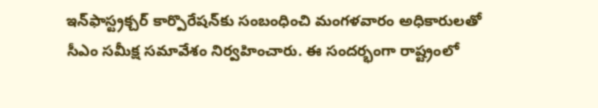ఇన్‌ఫాస్ట్రక్చర్‌ కార్పొరేషన్‌కు సంబంధించి మంగళవారం అధికారులతో సీఎం సమీక్ష సమావేశం నిర్వహించారు. ఈ సందర్భంగా రాష్ట్రంలో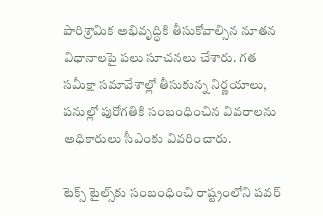పారిశ్రామిక అభివృద్ధికి తీసుకోవాల్సిన నూతన విధానాలపై పలు సూచనలు చేశారు. గత సమీక్షా సమావేశాల్లో తీసుకున్న నిర్ణయాలు, పనుల్లో పురోగతికి సంబంధించిన వివరాలను అధికారులు సీఎంకు వివరించారు.

టెక్స్‌ టైల్స్‌కు సంబంధించి రాష్ట్రంలోని పవర్‌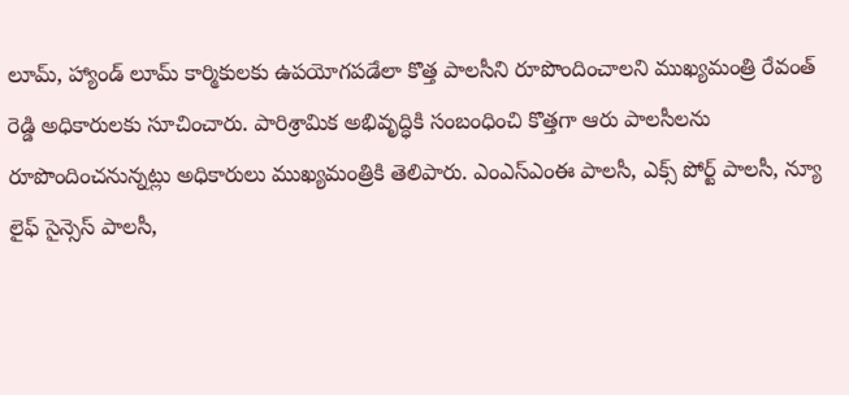లూమ్‌, హ్యాండ్‌ లూమ్‌ కార్మికులకు ఉపయోగపడేలా కొత్త పాలసీని రూపొందించాలని ముఖ్యమంత్రి రేవంత్‌ రెడ్డి అధికారులకు సూచించారు. పారిశ్రామిక అభివృద్ధికి సంబంధించి కొత్తగా ఆరు పాలసీలను రూపొందించనున్నట్లు అధికారులు ముఖ్యమంత్రికి తెలిపారు. ఎంఎస్‌ఎంఈ పాలసీ, ఎక్స్‌ పోర్ట్‌ పాలసీ, న్యూ లైఫ్‌ సైన్సెస్‌ పాలసీ,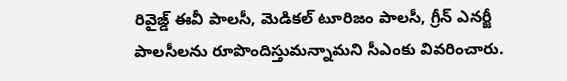రివైజ్డ్‌ ఈవీ పాలసీ, మెడికల్‌ టూరిజం పాలసీ, గ్రీన్‌ ఎనర్జీ పాలసీలను రూపొందిస్తుమన్నామని సీఎంకు వివరించారు.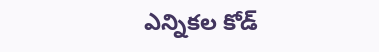ఎన్నికల కోడ్‌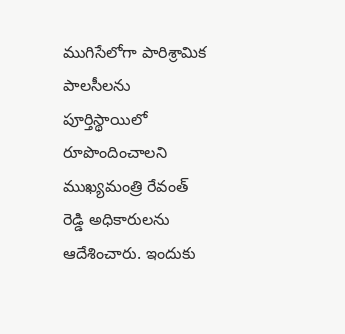ముగిసేలోగా పారిశ్రామిక పాలసీలను పూర్తిస్థాయిలో రూపొందించాలని ముఖ్యమంత్రి రేవంత్‌ రెడ్డి అధికారులను ఆదేశించారు. ఇందుకు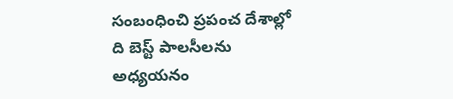సంబంధించి ప్రపంచ దేశాల్లో ది బెస్ట్‌ పాలసీలను అధ్యయనం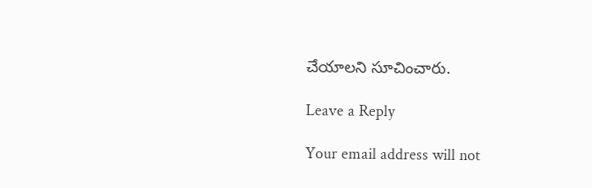చేయాలని సూచించారు.

Leave a Reply

Your email address will not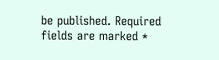be published. Required fields are marked *